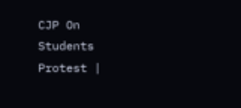CJP On Students Protest |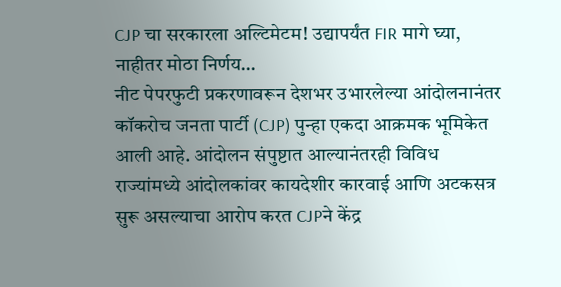CJP चा सरकारला अल्टिमेटम! उद्यापर्यंत FIR मागे घ्या, नाहीतर मोठा निर्णय…
नीट पेपरफुटी प्रकरणावरून देशभर उभारलेल्या आंदोलनानंतर कॉकरोच जनता पार्टी (CJP) पुन्हा एकदा आक्रमक भूमिकेत आली आहे. आंदोलन संपुष्टात आल्यानंतरही विविध राज्यांमध्ये आंदोलकांवर कायदेशीर कारवाई आणि अटकसत्र सुरू असल्याचा आरोप करत CJPने केंद्र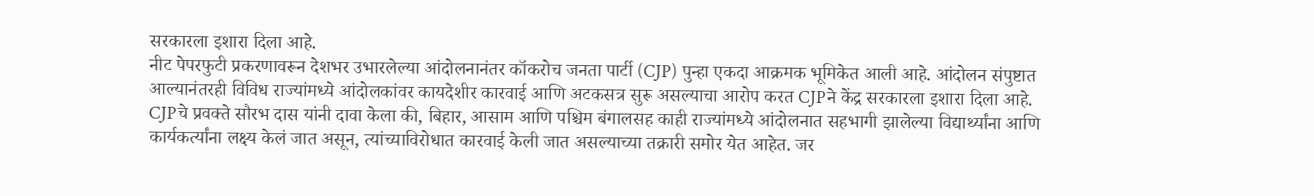सरकारला इशारा दिला आहे.
नीट पेपरफुटी प्रकरणावरून देशभर उभारलेल्या आंदोलनानंतर कॉकरोच जनता पार्टी (CJP) पुन्हा एकदा आक्रमक भूमिकेत आली आहे. आंदोलन संपुष्टात आल्यानंतरही विविध राज्यांमध्ये आंदोलकांवर कायदेशीर कारवाई आणि अटकसत्र सुरू असल्याचा आरोप करत CJPने केंद्र सरकारला इशारा दिला आहे.
CJPचे प्रवक्ते सौरभ दास यांनी दावा केला की, बिहार, आसाम आणि पश्चिम बंगालसह काही राज्यांमध्ये आंदोलनात सहभागी झालेल्या विद्यार्थ्यांना आणि कार्यकर्त्यांना लक्ष्य केलं जात असून, त्यांच्याविरोधात कारवाई केली जात असल्याच्या तक्रारी समोर येत आहेत. जर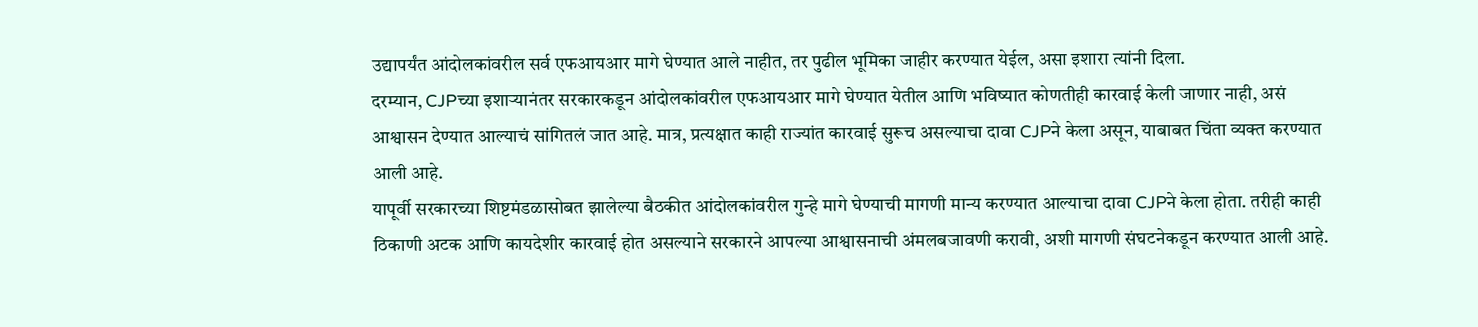उद्यापर्यंत आंदोलकांवरील सर्व एफआयआर मागे घेण्यात आले नाहीत, तर पुढील भूमिका जाहीर करण्यात येईल, असा इशारा त्यांनी दिला.
दरम्यान, CJPच्या इशाऱ्यानंतर सरकारकडून आंदोलकांवरील एफआयआर मागे घेण्यात येतील आणि भविष्यात कोणतीही कारवाई केली जाणार नाही, असं आश्वासन देण्यात आल्याचं सांगितलं जात आहे. मात्र, प्रत्यक्षात काही राज्यांत कारवाई सुरूच असल्याचा दावा CJPने केला असून, याबाबत चिंता व्यक्त करण्यात आली आहे.
यापूर्वी सरकारच्या शिष्टमंडळासोबत झालेल्या बैठकीत आंदोलकांवरील गुन्हे मागे घेण्याची मागणी मान्य करण्यात आल्याचा दावा CJPने केला होता. तरीही काही ठिकाणी अटक आणि कायदेशीर कारवाई होत असल्याने सरकारने आपल्या आश्वासनाची अंमलबजावणी करावी, अशी मागणी संघटनेकडून करण्यात आली आहे.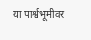या पार्श्वभूमीवर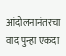आंदोलनानंतरचा वाद पुन्हा एकदा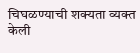चिघळण्याची शक्यता व्यक्त केली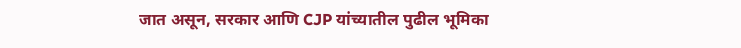जात असून, सरकार आणि CJP यांच्यातील पुढील भूमिका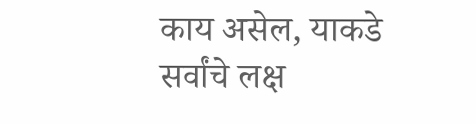काय असेल, याकडे सर्वांचे लक्ष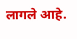लागले आहे.